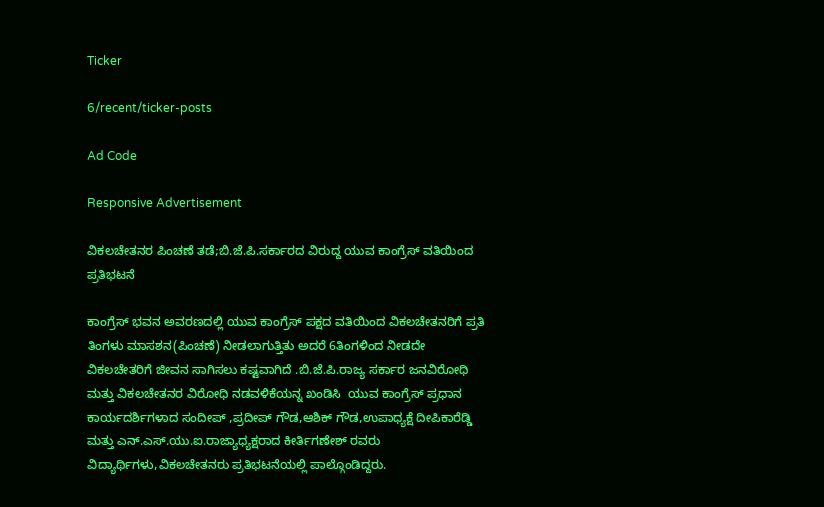Ticker

6/recent/ticker-posts

Ad Code

Responsive Advertisement

ವಿಕಲಚೇತನರ ಪಿಂಚಣೆ ತಡೆ;ಬಿ.ಜೆ.ಪಿ.ಸರ್ಕಾರದ ವಿರುದ್ದ ಯುವ ಕಾಂಗ್ರೆಸ್ ವತಿಯಿಂದ ಪ್ರತಿಭಟನೆ

ಕಾಂಗ್ರೆಸ್ ಭವನ ಅವರಣದಲ್ಲಿ ಯುವ ಕಾಂಗ್ರೆಸ್ ಪಕ್ಷದ ವತಿಯಿಂದ ವಿಕಲಚೇತನರಿಗೆ ಪ್ರತಿ ತಿಂಗಳು ಮಾಸಶನ(ಪಿಂಚಣೆ) ನೀಡಲಾಗುತ್ತಿತು ಅದರೆ 6ತಿಂಗಳಿಂದ ನೀಡದೇ ವಿಕಲಚೇತರಿಗೆ ಜೀವನ ಸಾಗಿಸಲು ಕಷ್ಟವಾಗಿದೆ .ಬಿ.ಜೆ.ಪಿ.ರಾಜ್ಯ ಸರ್ಕಾರ ಜನವಿರೋಧಿ ಮತ್ತು ವಿಕಲಚೇತನರ ವಿರೋಧಿ ನಡವಳಿಕೆಯನ್ನ ಖಂಡಿಸಿ  ಯುವ ಕಾಂಗ್ರೆಸ್ ಪ್ರಧಾನ ಕಾರ್ಯದರ್ಶಿಗಳಾದ ಸಂದೀಪ್ ,ಪ್ರದೀಪ್ ಗೌಡ,ಆಶಿಕ್ ಗೌಡ,ಉಪಾಧ್ಯಕ್ಷೆ ದೀಪಿಕಾರೆಡ್ಡಿ ಮತ್ತು ಎನ್.ಎಸ್.ಯು.ಐ.ರಾಜ್ಯಾಧ್ಯಕ್ಷರಾದ ಕೀರ್ತಿಗಣೇಶ್ ರವರು ವಿದ್ಯಾರ್ಥಿಗಳು,ವಿಕಲಚೇತನರು ಪ್ರತಿಭಟನೆಯಲ್ಲಿ ಪಾಲ್ಗೊಂಡಿದ್ದರು.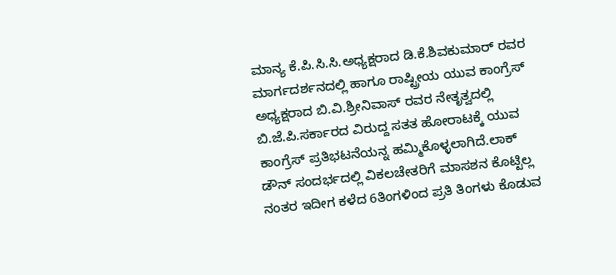ಮಾನ್ಯ ಕೆ.ಪಿ.ಸಿ.ಸಿ.ಅಧ್ಯಕ್ಷರಾದ ಡಿ.ಕೆ.ಶಿವಕುಮಾರ್ ರವರ ಮಾರ್ಗದರ್ಶನದಲ್ಲಿ ಹಾಗೂ ರಾಷ್ಟ್ರೀಯ ಯುವ ಕಾಂಗ್ರೆಸ್ ಅಧ್ಯಕ್ಷರಾದ ಬಿ.ವಿ.ಶ್ರೀನಿವಾಸ್ ರವರ ನೇತೃತ್ವದಲ್ಲಿ  ಬಿ.ಜೆ.ಪಿ.ಸರ್ಕಾರದ ವಿರುದ್ದ ಸತತ ಹೋರಾಟಕ್ಕೆ ಯುವ ಕಾಂಗ್ರೆಸ್ ಪ್ರತಿಭಟನೆಯನ್ನ ಹಮ್ಮಿಕೊಳ್ಳಲಾಗಿದೆ.ಲಾಕ್ ಡೌನ್ ಸಂದರ್ಭದಲ್ಲಿ ವಿಕಲಚೇತರಿಗೆ ಮಾಸಶನ ಕೊಟ್ಟಿಲ್ಲ ನಂತರ ಇದೀಗ ಕಳೆದ 6ತಿಂಗಳಿಂದ ಪ್ರತಿ ತಿಂಗಳು ಕೊಡುವ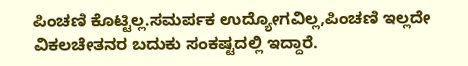ಪಿಂಚಣಿ ಕೊಟ್ಟಿಲ್ಲ.ಸಮರ್ಪಕ ಉದ್ಯೋಗವಿಲ್ಲ,ಪಿಂಚಣಿ ಇಲ್ಲದೇ ವಿಕಲಚೇತನರ ಬದುಕು ಸಂಕಷ್ಟದಲ್ಲಿ ಇದ್ದಾರೆ.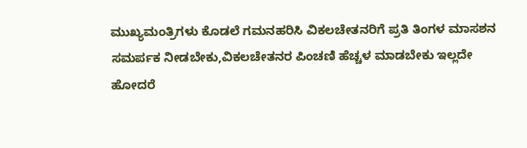ಮುಖ್ಯಮಂತ್ರಿಗಳು ಕೊಡಲೆ ಗಮನಹರಿಸಿ ವಿಕಲಚೇತನರಿಗೆ ಪ್ರತಿ ತಿಂಗಳ ಮಾಸಶನ ಸಮರ್ಪಕ ನೀಡಬೇಕು,ವಿಕಲಚೇತನರ ಪಿಂಚಣಿ ಹೆಚ್ಚಳ ಮಾಡಬೇಕು ಇಲ್ಲದೇ ಹೋದರೆ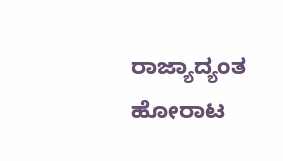ರಾಜ್ಯಾದ್ಯಂತ ಹೋರಾಟ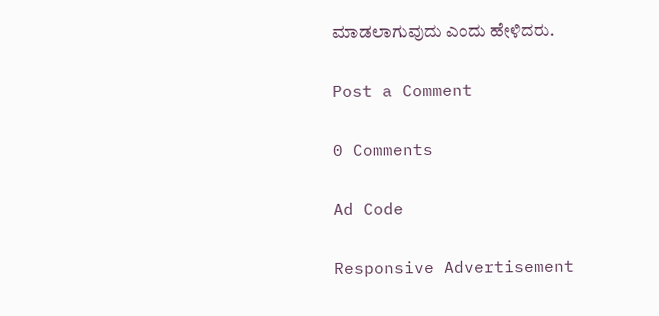ಮಾಡಲಾಗುವುದು ಎಂದು ಹೇಳಿದರು.

Post a Comment

0 Comments

Ad Code

Responsive Advertisement